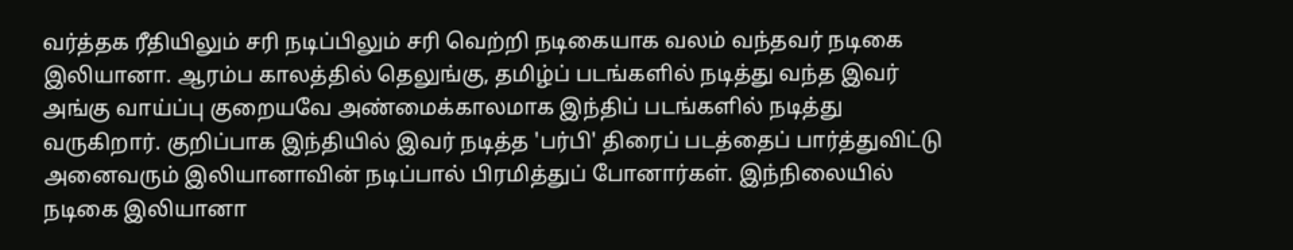வர்த்தக ரீதியிலும் சரி நடிப்பிலும் சரி வெற்றி நடிகையாக வலம் வந்தவர் நடிகை இலியானா. ஆரம்ப காலத்தில் தெலுங்கு, தமிழ்ப் படங்களில் நடித்து வந்த இவர் அங்கு வாய்ப்பு குறையவே அண்மைக்காலமாக இந்திப் படங்களில் நடித்து வருகிறார். குறிப்பாக இந்தியில் இவர் நடித்த 'பர்பி' திரைப் படத்தைப் பார்த்துவிட்டு அனைவரும் இலியானாவின் நடிப்பால் பிரமித்துப் போனார்கள். இந்நிலையில் நடிகை இலியானா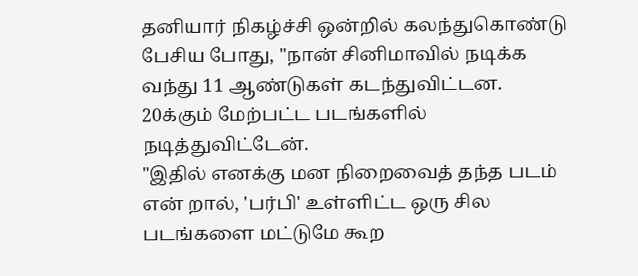தனியார் நிகழ்ச்சி ஒன்றில் கலந்துகொண்டு பேசிய போது, "நான் சினிமாவில் நடிக்க வந்து 11 ஆண்டுகள் கடந்துவிட்டன. 20க்கும் மேற்பட்ட படங்களில் நடித்துவிட்டேன்.
"இதில் எனக்கு மன நிறைவைத் தந்த படம் என் றால், 'பர்பி' உள்ளிட்ட ஒரு சில படங்களை மட்டுமே கூற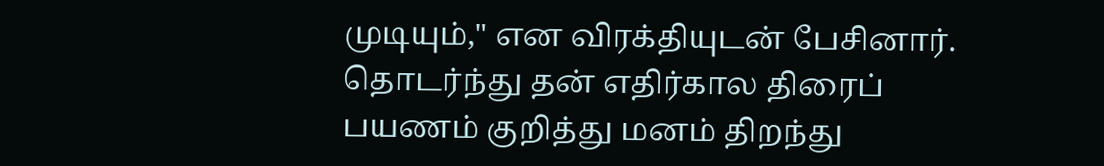முடியும்," என விரக்தியுடன் பேசினார். தொடர்ந்து தன் எதிர்கால திரைப் பயணம் குறித்து மனம் திறந்து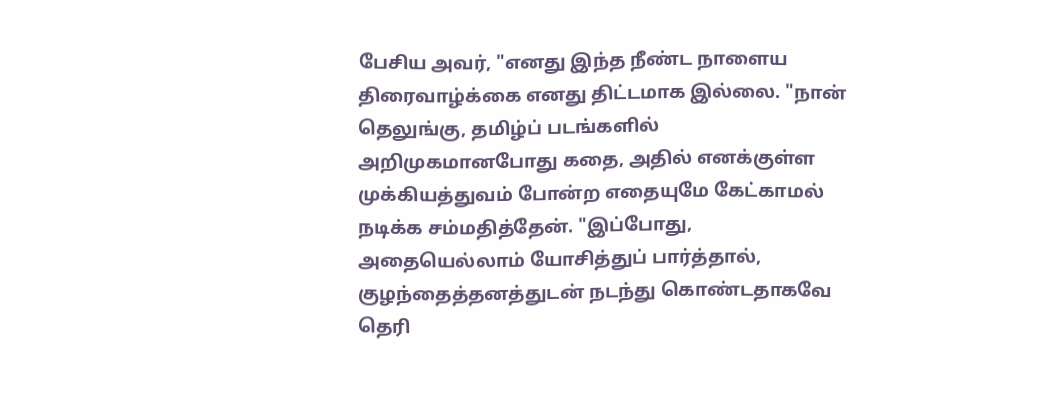பேசிய அவர், "எனது இந்த நீண்ட நாளைய திரைவாழ்க்கை எனது திட்டமாக இல்லை. "நான் தெலுங்கு, தமிழ்ப் படங்களில் அறிமுகமானபோது கதை, அதில் எனக்குள்ள முக்கியத்துவம் போன்ற எதையுமே கேட்காமல் நடிக்க சம்மதித்தேன். "இப்போது, அதையெல்லாம் யோசித்துப் பார்த்தால், குழந்தைத்தனத்துடன் நடந்து கொண்டதாகவே தெரி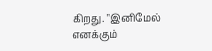கிறது. "இனிமேல் எனக்கும்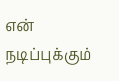என் நடிப்புக்கும்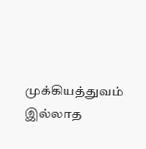முக்கியத்துவம் இல்லாத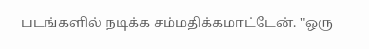படங்களில் நடிக்க சம்மதிக்கமாட்டேன். "ஒரு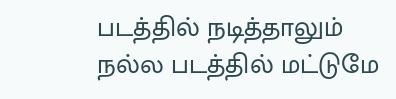படத்தில் நடித்தாலும் நல்ல படத்தில் மட்டுமே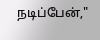நடிப்பேன்,"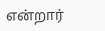என்றார்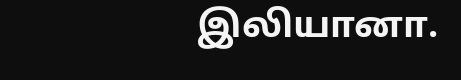இலியானா.